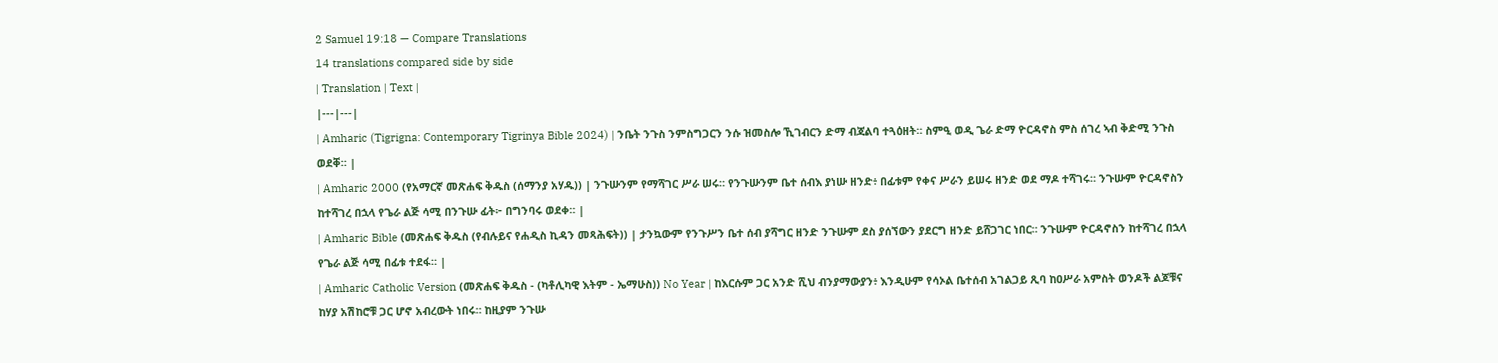2 Samuel 19:18 — Compare Translations
14 translations compared side by side
| Translation | Text |
|---|---|
| Amharic (Tigrigna: Contemporary Tigrinya Bible 2024) | ንቤት ንጉስ ንምስግጋርን ንሱ ዝመስሎ ኺገብርን ድማ ብጃልባ ተጓዕዘት። ስምዒ ወዲ ጌራ ድማ ዮርዳኖስ ምስ ሰገረ ኣብ ቅድሚ ንጉስ ወደቐ። |
| Amharic 2000 (የአማርኛ መጽሐፍ ቅዱስ (ሰማንያ አሃዱ)) | ንጉሡንም የማሻገር ሥራ ሠሩ። የንጉሡንም ቤተ ሰብእ ያነሡ ዘንድ፥ በፊቱም የቀና ሥራን ይሠሩ ዘንድ ወደ ማዶ ተሻገሩ። ንጉሡም ዮርዳኖስን ከተሻገረ በኋላ የጌራ ልጅ ሳሚ በንጉሡ ፊት፦ በግንባሩ ወደቀ። |
| Amharic Bible (መጽሐፍ ቅዱስ (የብሉይና የሐዲስ ኪዳን መጻሕፍት)) | ታንኳውም የንጉሥን ቤተ ሰብ ያሻግር ዘንድ ንጉሡም ደስ ያሰኘውን ያደርግ ዘንድ ይሸጋገር ነበር። ንጉሡም ዮርዳኖስን ከተሻገረ በኋላ የጌራ ልጅ ሳሚ በፊቱ ተደፋ። |
| Amharic Catholic Version (መጽሐፍ ቅዱስ - (ካቶሊካዊ እትም - ኤማሁስ)) No Year | ከእርሱም ጋር አንድ ሺህ ብንያማውያን፥ እንዲሁም የሳኦል ቤተሰብ አገልጋይ ጺባ ከዐሥራ አምስት ወንዶች ልጆቹና ከሃያ አሽከሮቹ ጋር ሆኖ አብረውት ነበሩ። ከዚያም ንጉሡ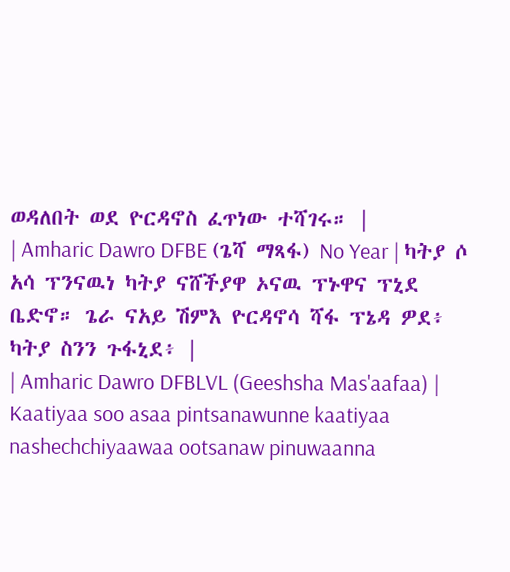ወዳለበት ወደ ዮርዳኖስ ፈጥነው ተሻገሩ። |
| Amharic Dawro DFBE (ጌሻ ማጻፋ) No Year | ካትያ ሶ አሳ ፕንናዉነ ካትያ ናሸችያዋ ኦናዉ ፕኑዋና ፕኒደ ቤድኖ። ጌራ ናአይ ሽምእ ዮርዳኖሳ ሻፋ ፕኔዳ ዎደ፥ ካትያ ስንን ጉፋኒደ፥ |
| Amharic Dawro DFBLVL (Geeshsha Mas'aafaa) | Kaatiyaa soo asaa pintsanawunne kaatiyaa nashechchiyaawaa ootsanaw pinuwaanna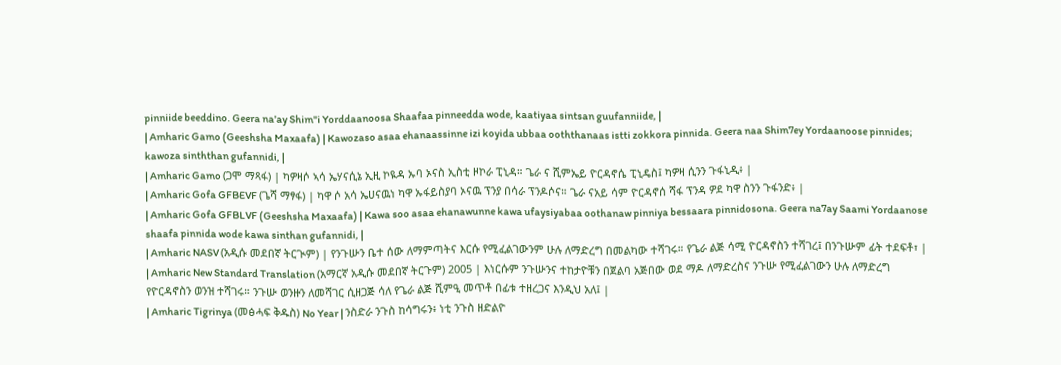pinniide beeddino. Geera na'ay Shim"i Yorddaanoosa Shaafaa pinneedda wode, kaatiyaa sintsan guufanniide, |
| Amharic Gamo (Geeshsha Maxaafa) | Kawozaso asaa ehanaassinne izi koyida ubbaa ooththanaas istti zokkora pinnida. Geera naa Shim7ey Yordaanoose pinnides; kawoza sinththan gufannidi, |
| Amharic Gamo (ጋሞ ማጻፋ) | ካዎዛሶ ኣሳ ኤሃናሲኔ ኢዚ ኮዪዳ ኡባ ኦናስ ኢስቲ ዞኮራ ፒኒዳ። ጌራ ና ሺምኤይ ዮርዳኖሴ ፒኒዴስ፤ ካዎዛ ሲንን ጉፋኒዲ፥ |
| Amharic Gofa GFBEVF (ጌሻ ማፃፋ) | ካዋ ሶ አሳ ኤሀናዉነ ካዋ ኡፋይስያባ ኦናዉ ፕንያ በሳራ ፕንዶሶና። ጌራ ናአይ ሳም ዮርዳኖሰ ሻፋ ፕንዳ ዎደ ካዋ ስንን ጉፋንድ፥ |
| Amharic Gofa GFBLVF (Geeshsha Maxaafa) | Kawa soo asaa ehanawunne kawa ufaysiyabaa oothanaw pinniya bessaara pinnidosona. Geera na7ay Saami Yordaanose shaafa pinnida wode kawa sinthan gufannidi, |
| Amharic NASV (አዲሱ መደበኛ ትርጒም) | የንጉሡን ቤተ ሰው ለማምጣትና እርሱ የሚፈልገውንም ሁሉ ለማድረግ በመልካው ተሻገሩ። የጌራ ልጅ ሳሚ ዮርዳኖስን ተሻገረ፤ በንጉሡም ፊት ተደፍቶ፣ |
| Amharic New Standard Translation (አማርኛ አዲሱ መደበኛ ትርጉም) 2005 | እነርሱም ንጉሡንና ተከታዮቹን በጀልባ አጅበው ወደ ማዶ ለማድረስና ንጉሡ የሚፈልገውን ሁሉ ለማድረግ የዮርዳኖስን ወንዝ ተሻገሩ። ንጉሡ ወንዙን ለመሻገር ሲዘጋጅ ሳለ የጌራ ልጅ ሺምዒ መጥቶ በፊቱ ተዘረጋና እንዲህ አለ፤ |
| Amharic Tigrinya (መፅሓፍ ቅዱስ) No Year | ንስድራ ንጉስ ከሳግሩን፥ ነቲ ንጉስ ዘድልዮ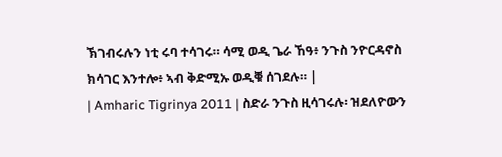ኽገብሩሉን ነቲ ሩባ ተሳገሩ። ሳሚ ወዲ ጌራ ኸዓ፥ ንጉስ ንዮርዳኖስ ክሳገር እንተሎ፥ ኣብ ቅድሚኡ ወዲቑ ሰገደሉ። |
| Amharic Tigrinya 2011 | ስድራ ንጉስ ዚሳገሩሉ፡ ዝደለዮውን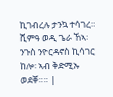ኪገብረሉ ታንኳ ተሳገረ። ሺምዓ ወዲ ጌራ ኸኣ፡ ንጉስ ንዮርዳኖስ ኪሳገር ከሎ፡ ኣብ ቅድሚኡ ወደቐ።። |